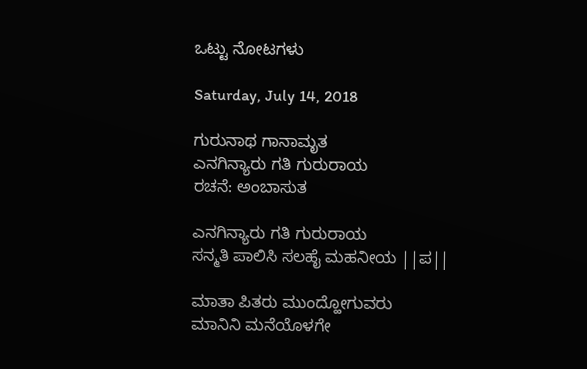ಒಟ್ಟು ನೋಟಗಳು

Saturday, July 14, 2018

ಗುರುನಾಥ ಗಾನಾಮೃತ
ಎನಗಿನ್ಯಾರು ಗತಿ ಗುರುರಾಯ
ರಚನೆ: ಅಂಬಾಸುತ

ಎನಗಿನ್ಯಾರು ಗತಿ ಗುರುರಾಯ
ಸನ್ಮತಿ ಪಾಲಿಸಿ ಸಲಹೈ ಮಹನೀಯ ||ಪ||

ಮಾತಾ ಪಿತರು ಮುಂದ್ಹೋಗುವರು
ಮಾನಿನಿ ಮನೆಯೊಳಗೇ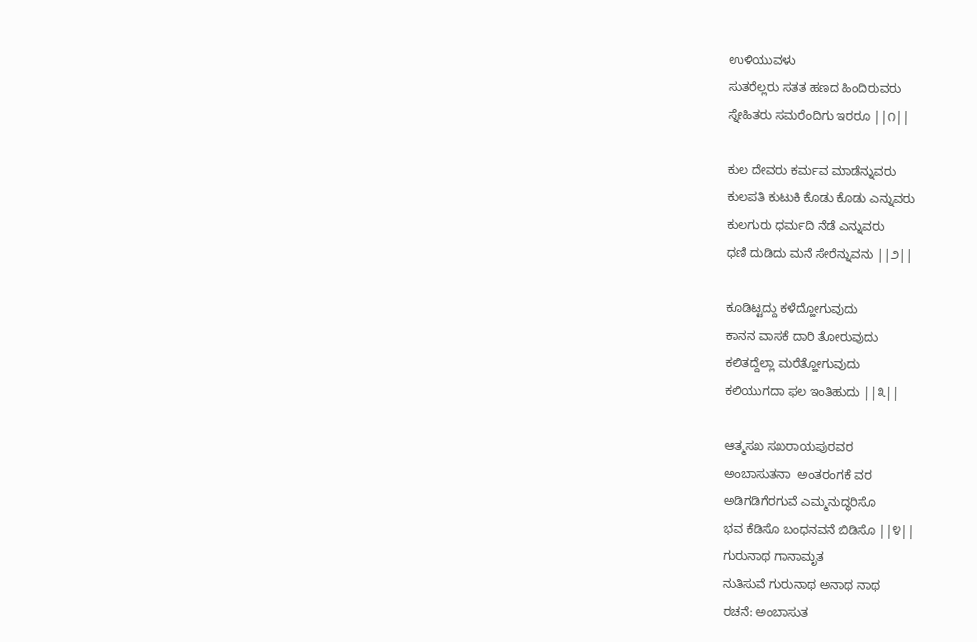ಉಳಿಯುವಳು
ಸುತರೆಲ್ಲರು ಸತತ ಹಣದ ಹಿಂದಿರುವರು
ಸ್ನೇಹಿತರು ಸಮರೆಂದಿಗು ಇರರೂ ||೧||

ಕುಲ ದೇವರು ಕರ್ಮವ ಮಾಡೆನ್ನುವರು
ಕುಲಪತಿ ಕುಟುಕಿ ಕೊಡು ಕೊಡು ಎನ್ನುವರು
ಕುಲಗುರು ಧರ್ಮದಿ ನೆಡೆ ಎನ್ನುವರು
ಧಣಿ ದುಡಿದು ಮನೆ ಸೇರೆನ್ನುವನು ||೨||

ಕೂಡಿಟ್ಟದ್ದು ಕಳೆದ್ಹೋಗುವುದು
ಕಾನನ ವಾಸಕೆ ದಾರಿ ತೋರುವುದು
ಕಲಿತದ್ದೆಲ್ಲಾ ಮರೆತ್ಹೋಗುವುದು
ಕಲಿಯುಗದಾ ಫಲ ಇಂತಿಹುದು ||೩||

ಆತ್ಮಸಖ ಸಖರಾಯಪುರವರ
ಅಂಬಾಸುತನಾ  ಅಂತರಂಗಕೆ ವರ
ಅಡಿಗಡಿಗೆರಗುವೆ ಎಮ್ಮನುದ್ಧರಿಸೊ
ಭವ ಕೆಡಿಸೊ ಬಂಧನವನೆ ಬಿಡಿಸೊ ||೪||
ಗುರುನಾಥ ಗಾನಾಮೃತ
ನುತಿಸುವೆ ಗುರುನಾಥ ಅನಾಥ ನಾಥ
ರಚನೆ: ಅಂಬಾಸುತ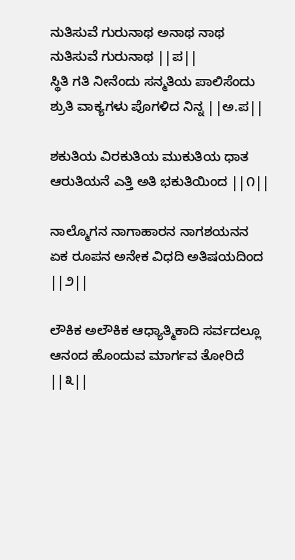ನುತಿಸುವೆ ಗುರುನಾಥ ಅನಾಥ ನಾಥ
ನುತಿಸುವೆ ಗುರುನಾಥ ||ಪ||
ಸ್ಥಿತಿ ಗತಿ ನೀನೆಂದು ಸನ್ಮತಿಯ ಪಾಲಿಸೆಂದು
ಶ್ರುತಿ ವಾಕ್ಯಗಳು ಪೊಗಳಿದ ನಿನ್ನ ||ಅ.ಪ||

ಶಕುತಿಯ ವಿರಕುತಿಯ ಮುಕುತಿಯ ಧಾತ
ಆರುತಿಯನೆ ಎತ್ತಿ ಅತಿ ಭಕುತಿಯಿಂದ ||೧||

ನಾಲ್ಮೊಗನ ನಾಗಾಹಾರನ ನಾಗಶಯನನ
ಏಕ ರೂಪನ ಅನೇಕ ವಿಧದಿ ಅತಿಷಯದಿಂದ ||೨||

ಲೌಕಿಕ ಅಲೌಕಿಕ ಆಧ್ಯಾತ್ಮಿಕಾದಿ ಸರ್ವದಲ್ಲೂ
ಆನಂದ ಹೊಂದುವ ಮಾರ್ಗವ ತೋರಿದೆ ||೩||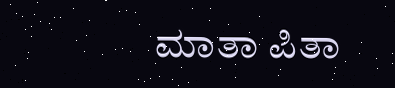ಮಾತಾ ಪಿತಾ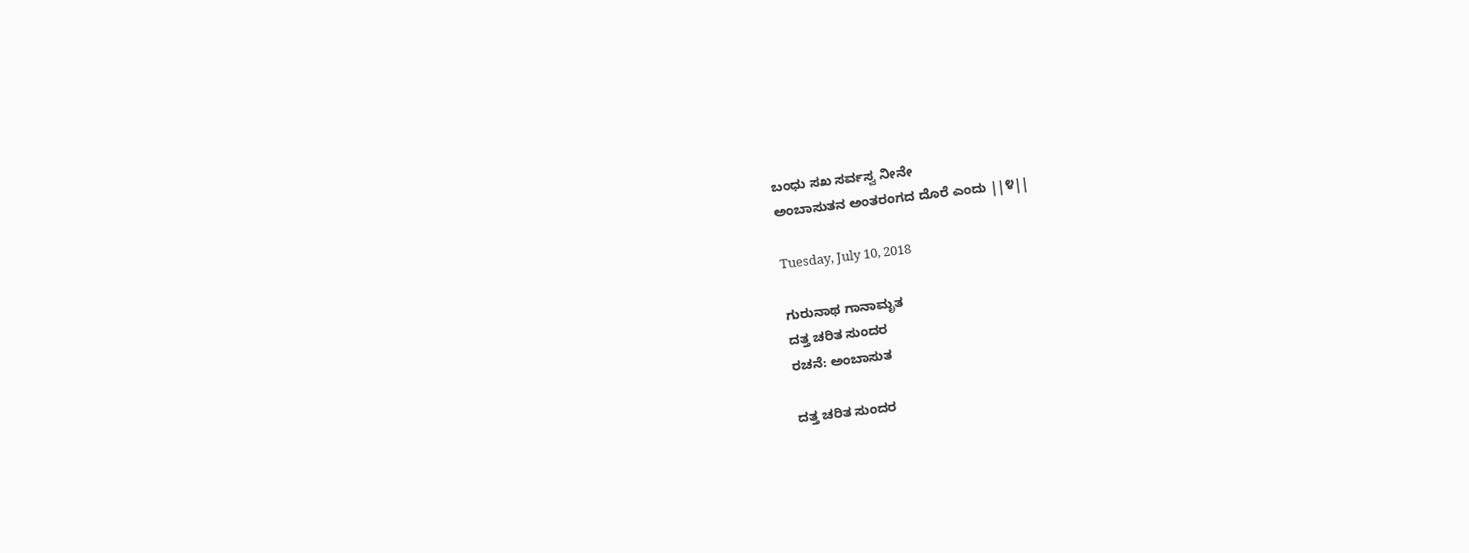ಬಂಧು ಸಖ ಸರ್ವಸ್ವ ನೀನೇ
ಅಂಬಾಸುತನ ಅಂತರಂಗದ ದೊರೆ ಎಂದು ||೪||

Tuesday, July 10, 2018

ಗುರುನಾಥ ಗಾನಾಮೃತ
ದತ್ತ ಚರಿತ ಸುಂದರ
ರಚನೆ: ಅಂಬಾಸುತ

ದತ್ತ ಚರಿತ ಸುಂದರ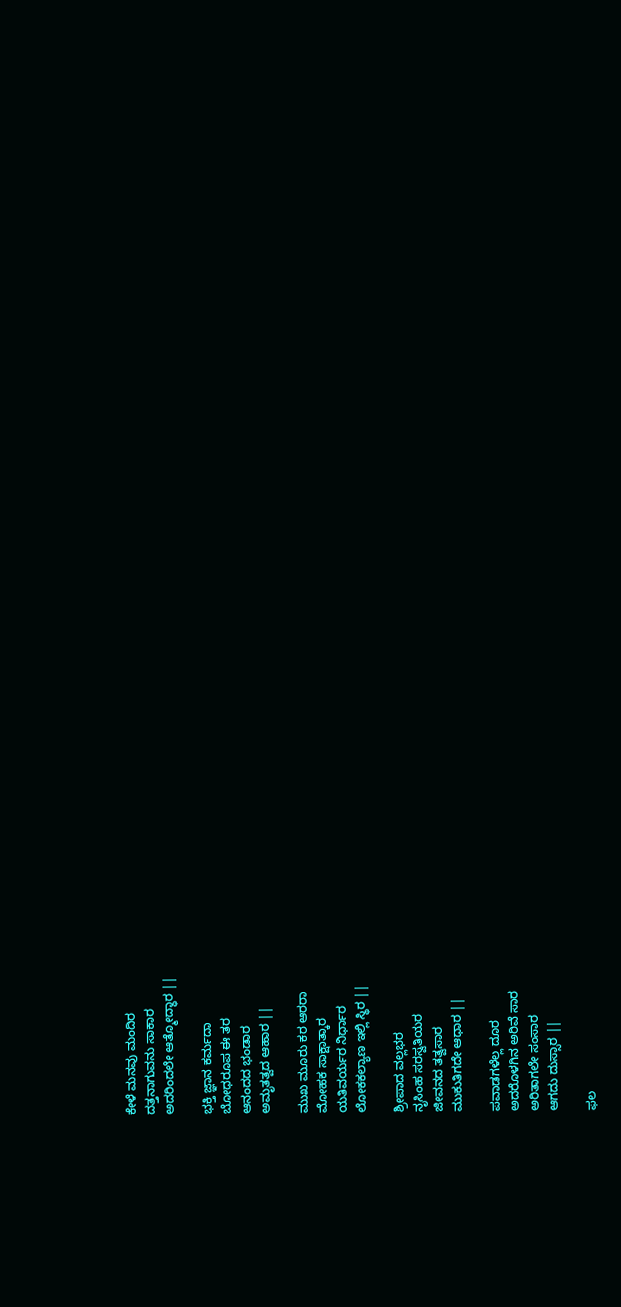ಕೇಳೆ ಮನವು ಮಂದಿರ
ದತ್ತನಾಗುವನು ಸಾಕಾರ
ಅದರಿಂದಲೇ ಆತ್ಮೋದ್ಧಾರ ||

ಭಕ್ತಿ ಜ್ಞಾನ ಕರ್ಮದಾ
ಬೋಧರೂಪ ಈ ತರ
ಆನಂದದ ಭಂಡಾರ
ಅಮೃತತ್ವದ ಆಹಾರ ||

ಮುಖ ಮೂರು ಕರ ಆರರಾ
ಮೋಹಕ ಸಾಕ್ಷಾತ್ಕಾರ
ಯತಿವರ್ಯರ ನಿರ್ಧಾರ
ಲೋಕಕಲ್ಯಾಣ ಇಲ್ಲಿ ಸ್ಥಿರ ||

ಶ್ರೀಪಾದ ವಲ್ಲಭರ
ನೃಸಿಂಹ ಸರಸ್ವತಿಯರ
ಜೀವನದ ತತ್ವಸಾರ
ಮುಕುತಿಗದೇ ಆಧಾರ ||

ಪವಾಡಗಳೆಲ್ಲ ದೂರ
ಅದರೊಳಗಿನ ಅರಿವೆ ಸಾರ
ಅರಿತಾಗಲೇ ಸಂಸಾರ
ಆಗದು ದುಸ್ಸಾರ ||

ಫಲ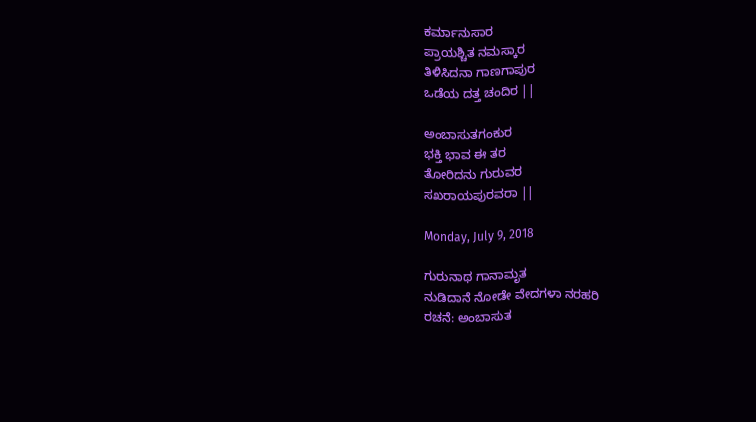ಕರ್ಮಾನುಸಾರ
ಪ್ರಾಯಶ್ಚಿತ ನಮಸ್ಕಾರ
ತಿಳಿಸಿದನಾ ಗಾಣಗಾಪುರ
ಒಡೆಯ ದತ್ತ ಚಂದಿರ ||

ಅಂಬಾಸುತಗಂಕುರ
ಭಕ್ತಿ ಭಾವ ಈ ತರ
ತೋರಿದನು ಗುರುವರ
ಸಖರಾಯಪುರವರಾ ||

Monday, July 9, 2018

ಗುರುನಾಥ ಗಾನಾಮೃತ
ನುಡಿದಾನೆ ನೋಡೇ ವೇದಗಳಾ ನರಹರಿ
ರಚನೆ: ಅಂಬಾಸುತ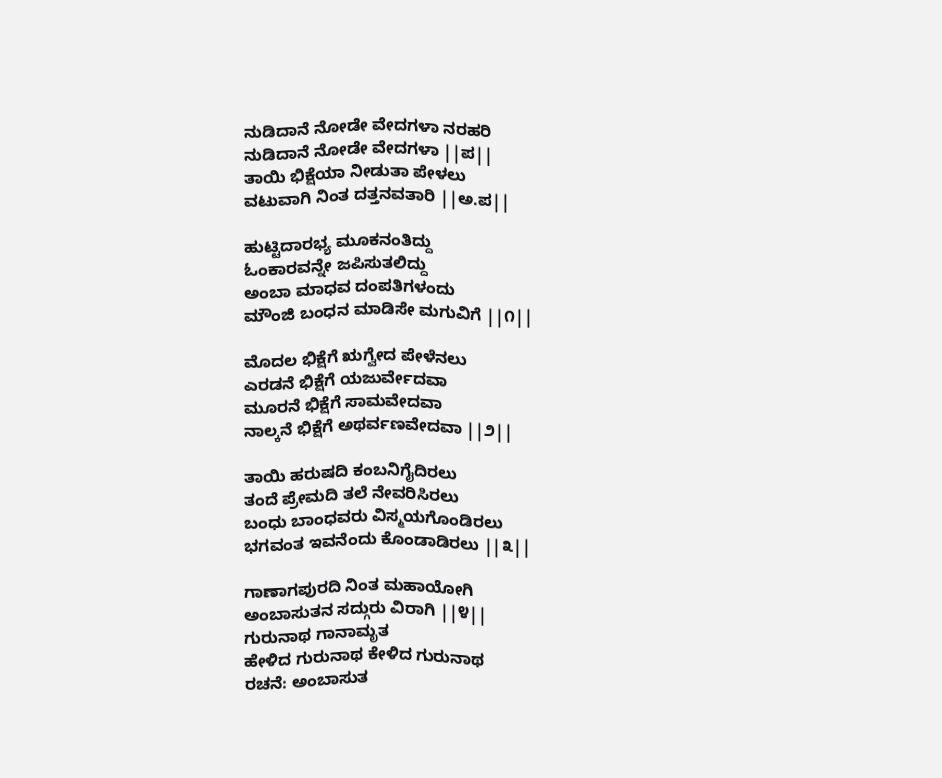ನುಡಿದಾನೆ ನೋಡೇ ವೇದಗಳಾ ನರಹರಿ
ನುಡಿದಾನೆ ನೋಡೇ ವೇದಗಳಾ ||ಪ||
ತಾಯಿ ಭಿಕ್ಷೆಯಾ ನೀಡುತಾ ಪೇಳಲು
ವಟುವಾಗಿ ನಿಂತ ದತ್ತನವತಾರಿ ||ಅ.ಪ||

ಹುಟ್ಟಿದಾರಭ್ಯ ಮೂಕನಂತಿದ್ದು
ಓಂಕಾರವನ್ನೇ ಜಪಿಸುತಲಿದ್ದು
ಅಂಬಾ ಮಾಧವ ದಂಪತಿಗಳಂದು
ಮೌಂಜಿ ಬಂಧನ ಮಾಡಿಸೇ ಮಗುವಿಗೆ ||೧||

ಮೊದಲ ಭಿಕ್ಷೆಗೆ ಋಗ್ವೇದ ಪೇಳೆನಲು
ಎರಡನೆ ಭಿಕ್ಷೆಗೆ ಯಜುರ್ವೇದವಾ
ಮೂರನೆ ಭಿಕ್ಷೆಗೆ ಸಾಮವೇದವಾ
ನಾಲ್ಕನೆ ಭಿಕ್ಷೆಗೆ ಅಥರ್ವಣವೇದವಾ ||೨||

ತಾಯಿ ಹರುಷದಿ ಕಂಬನಿಗೈದಿರಲು
ತಂದೆ ಪ್ರೇಮದಿ ತಲೆ ನೇವರಿಸಿರಲು
ಬಂಧು ಬಾಂಧವರು ವಿಸ್ಮಯಗೊಂಡಿರಲು
ಭಗವಂತ ಇವನೆಂದು ಕೊಂಡಾಡಿರಲು ||೩||

ಗಾಣಾಗಪುರದಿ ನಿಂತ ಮಹಾಯೋಗಿ
ಅಂಬಾಸುತನ ಸದ್ಗುರು ವಿರಾಗಿ ||೪||
ಗುರುನಾಥ ಗಾನಾಮೃತ
ಹೇಳಿದ ಗುರುನಾಥ ಕೇಳಿದ ಗುರುನಾಥ
ರಚನೆ: ಅಂಬಾಸುತ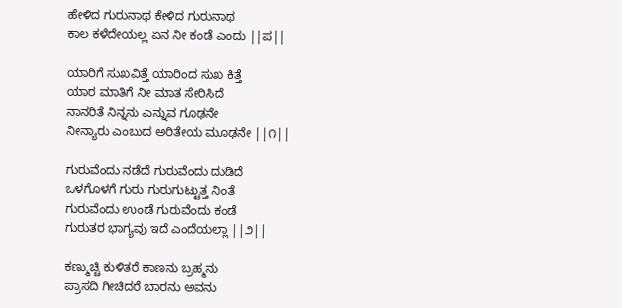ಹೇಳಿದ ಗುರುನಾಥ ಕೇಳಿದ ಗುರುನಾಥ
ಕಾಲ ಕಳೆದೇಯಲ್ಲ ಏನ ನೀ ಕಂಡೆ ಎಂದು ||ಪ||

ಯಾರಿಗೆ ಸುಖವಿತ್ತೆ ಯಾರಿಂದ ಸುಖ ಕಿತ್ತೆ
ಯಾರ ಮಾತಿಗೆ ನೀ ಮಾತ ಸೇರಿಸಿದೆ
ನಾನರಿತೆ ನಿನ್ನನು ಎನ್ನುವ ಗೂಢನೇ
ನೀನ್ಯಾರು ಎಂಬುದ ಅರಿತೇಯ ಮೂಢನೇ ||೧||

ಗುರುವೆಂದು ನಡೆದೆ ಗುರುವೆಂದು ದುಡಿದೆ
ಒಳಗೊಳಗೆ ಗುರು ಗುರುಗುಟ್ಟುತ್ತ ನಿಂತೆ
ಗುರುವೆಂದು ಉಂಡೆ ಗುರುವೆಂದು ಕಂಡೆ
ಗುರುತರ ಭಾಗ್ಯವು ಇದೆ ಎಂದೆಯಲ್ಲಾ ||೨||

ಕಣ್ಮುಚ್ಚಿ ಕುಳಿತರೆ ಕಾಣನು ಬ್ರಹ್ಮನು
ಪ್ರಾಸದಿ ಗೀಚಿದರೆ ಬಾರನು ಅವನು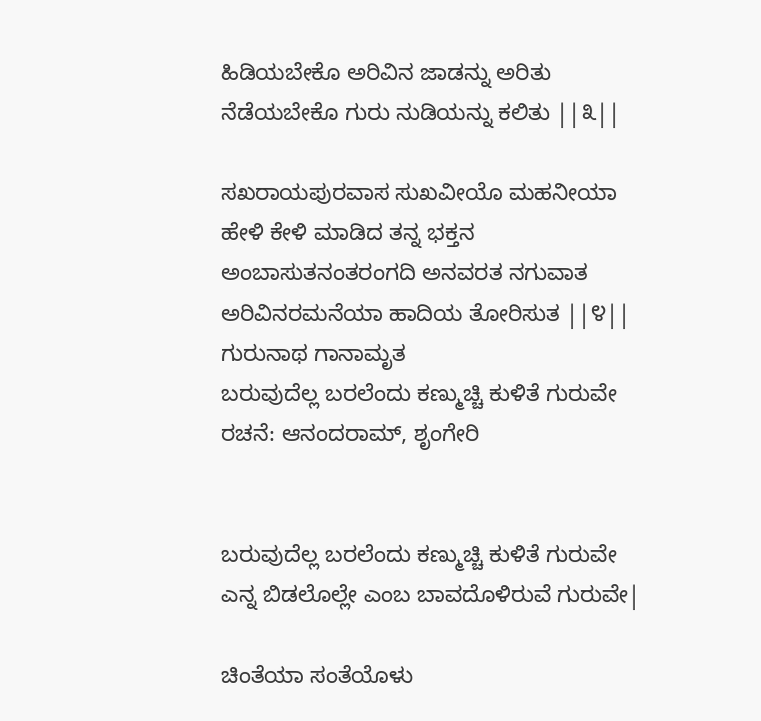ಹಿಡಿಯಬೇಕೊ ಅರಿವಿನ ಜಾಡನ್ನು ಅರಿತು
ನೆಡೆಯಬೇಕೊ ಗುರು ನುಡಿಯನ್ನು ಕಲಿತು ||೩||

ಸಖರಾಯಪುರವಾಸ ಸುಖವೀಯೊ ಮಹನೀಯಾ
ಹೇಳಿ ಕೇಳಿ ಮಾಡಿದ ತನ್ನ ಭಕ್ತನ
ಅಂಬಾಸುತನಂತರಂಗದಿ ಅನವರತ ನಗುವಾತ
ಅರಿವಿನರಮನೆಯಾ ಹಾದಿಯ ತೋರಿಸುತ ||೪||
ಗುರುನಾಥ ಗಾನಾಮೃತ
ಬರುವುದೆಲ್ಲ ಬರಲೆಂದು ಕಣ್ಮುಚ್ಚಿ ಕುಳಿತೆ ಗುರುವೇ
ರಚನೆ: ಆನಂದರಾಮ್, ಶೃಂಗೇರಿ


ಬರುವುದೆಲ್ಲ ಬರಲೆಂದು ಕಣ್ಮುಚ್ಚಿ ಕುಳಿತೆ ಗುರುವೇ
ಎನ್ನ ಬಿಡಲೊಲ್ಲೇ ಎಂಬ ಬಾವದೊಳಿರುವೆ ಗುರುವೇ|

ಚಿಂತೆಯಾ ಸಂತೆಯೊಳು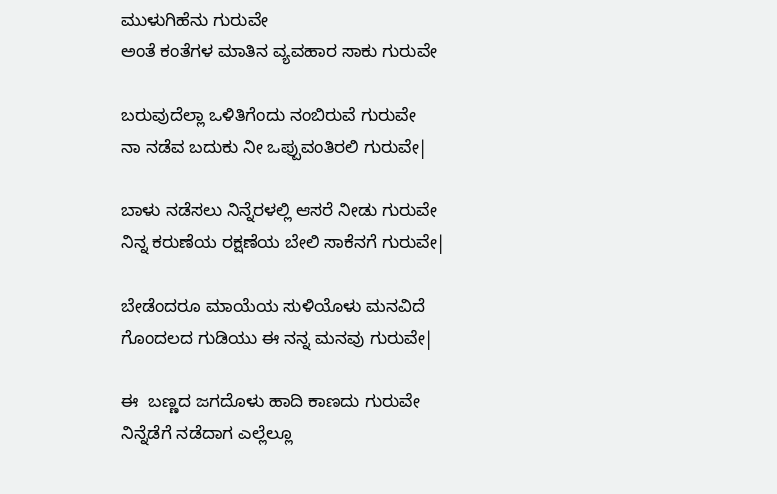ಮುಳುಗಿಹೆನು ಗುರುವೇ
ಅಂತೆ ಕಂತೆಗಳ ಮಾತಿನ ವ್ಯವಹಾರ ಸಾಕು ಗುರುವೇ

ಬರುವುದೆಲ್ಲಾ ಒಳಿತಿಗೆಂದು ನಂಬಿರುವೆ ಗುರುವೇ
ನಾ ನಡೆವ ಬದುಕು ನೀ ಒಪ್ಪುವಂತಿರಲಿ ಗುರುವೇ|

ಬಾಳು ನಡೆಸಲು ನಿನ್ನೆರಳಲ್ಲಿ ಆಸರೆ ನೀಡು ಗುರುವೇ
ನಿನ್ನ ಕರುಣೆಯ ರಕ್ಷಣೆಯ ಬೇಲಿ ಸಾಕೆನಗೆ ಗುರುವೇ|

ಬೇಡೆಂದರೂ ಮಾಯೆಯ ಸುಳಿಯೊಳು ಮನವಿದೆ
ಗೊಂದಲದ ಗುಡಿಯು ಈ ನನ್ನ ಮನವು ಗುರುವೇ|

ಈ  ಬಣ್ಣದ ಜಗದೊಳು ಹಾದಿ ಕಾಣದು ಗುರುವೇ
ನಿನ್ನೆಡೆಗೆ ನಡೆದಾಗ ಎಲ್ಲೆಲ್ಲೂ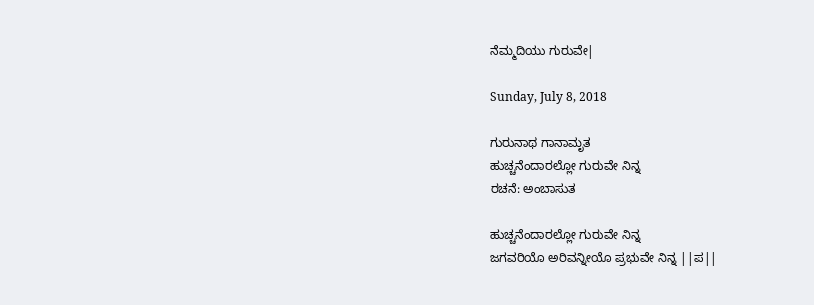ನೆಮ್ಮದಿಯು ಗುರುವೇ|

Sunday, July 8, 2018

ಗುರುನಾಥ ಗಾನಾಮೃತ
ಹುಚ್ಚನೆಂದಾರಲ್ಲೋ ಗುರುವೇ ನಿನ್ನ
ರಚನೆ: ಅಂಬಾಸುತ

ಹುಚ್ಚನೆಂದಾರಲ್ಲೋ ಗುರುವೇ ನಿನ್ನ
ಜಗವರಿಯೊ ಅರಿವನ್ನೀಯೊ ಪ್ರಭುವೇ ನಿನ್ನ ||ಪ||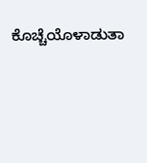ಕೊಚ್ಚೆಯೊಳಾಡುತಾ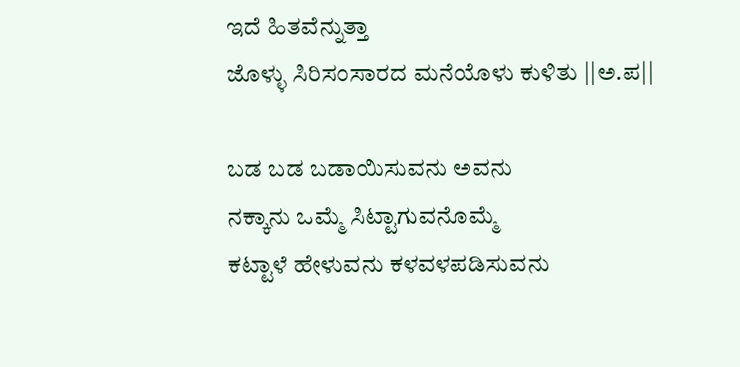ಇದೆ ಹಿತವೆನ್ನುತ್ತಾ
ಜೊಳ್ಳು ಸಿರಿಸಂಸಾರದ ಮನೆಯೊಳು ಕುಳಿತು ||ಅ.ಪ||

ಬಡ ಬಡ ಬಡಾಯಿಸುವನು ಅವನು
ನಕ್ಕಾನು ಒಮ್ಮೆ ಸಿಟ್ಟಾಗುವನೊಮ್ಮೆ
ಕಟ್ಟಾಳೆ ಹೇಳುವನು ಕಳವಳಪಡಿಸುವನು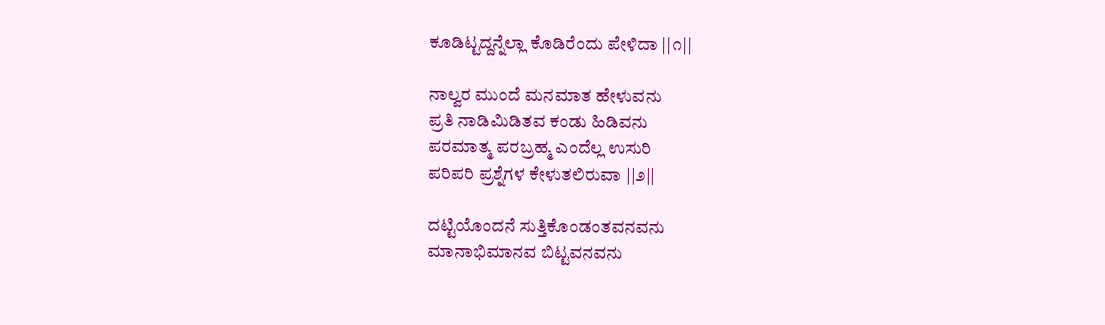ಕೂಡಿಟ್ಟದ್ದನ್ನೆಲ್ಲಾ ಕೊಡಿರೆಂದು ಪೇಳಿದಾ ||೧||

ನಾಲ್ವರ ಮುಂದೆ ಮನಮಾತ ಹೇಳುವನು
ಪ್ರತಿ ನಾಡಿಮಿಡಿತವ ಕಂಡು ಹಿಡಿವನು
ಪರಮಾತ್ಮ ಪರಬ್ರಹ್ಮ ಎಂದೆಲ್ಲ ಉಸುರಿ
ಪರಿಪರಿ ಪ್ರಶ್ನೆಗಳ ಕೇಳುತಲಿರುವಾ ||೨||

ದಟ್ಟಿಯೊಂದನೆ ಸುತ್ತಿಕೊಂಡಂತವನವನು
ಮಾನಾಭಿಮಾನವ ಬಿಟ್ಟವನವನು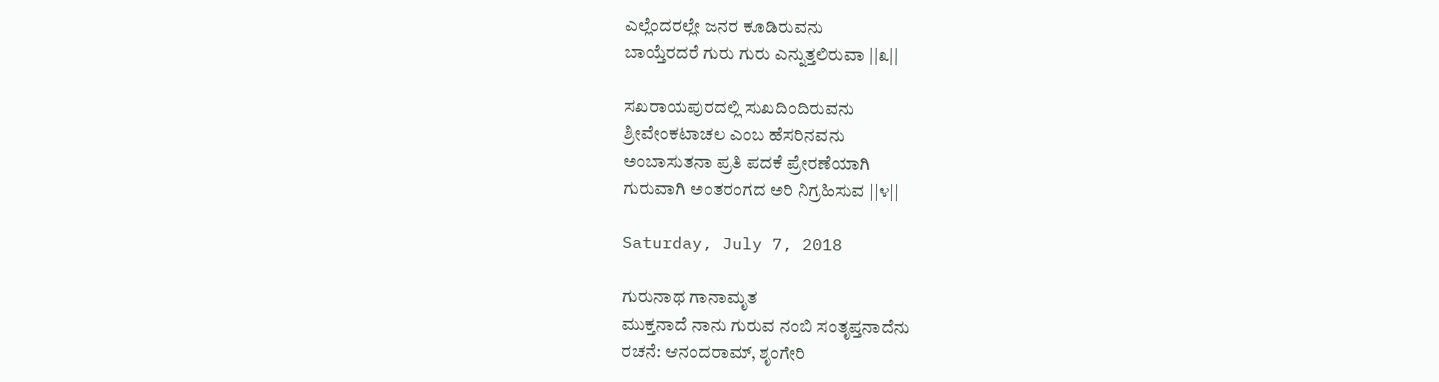ಎಲ್ಲೆಂದರಲ್ಲೇ ಜನರ ಕೂಡಿರುವನು
ಬಾಯ್ತೆರದರೆ ಗುರು ಗುರು ಎನ್ನುತ್ತಲಿರುವಾ ||೩||

ಸಖರಾಯಪುರದಲ್ಲಿ ಸುಖದಿಂದಿರುವನು
ಶ್ರೀವೇಂಕಟಾಚಲ ಎಂಬ ಹೆಸರಿನವನು
ಅಂಬಾಸುತನಾ ಪ್ರತಿ ಪದಕೆ ಪ್ರೇರಣೆಯಾಗಿ
ಗುರುವಾಗಿ ಅಂತರಂಗದ ಅರಿ ನಿಗ್ರಹಿಸುವ ||೪||

Saturday, July 7, 2018

ಗುರುನಾಥ ಗಾನಾಮೃತ
ಮುಕ್ತನಾದೆ ನಾನು ಗುರುವ ನಂಬಿ ಸಂತೃಪ್ತನಾದೆನು
ರಚನೆ: ಆನಂದರಾಮ್, ಶೃಂಗೇರಿ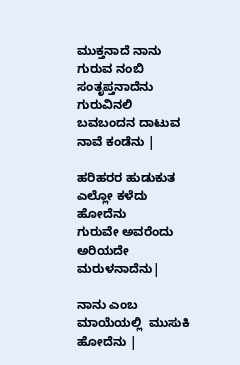ಮುಕ್ತನಾದೆ ನಾನು ಗುರುವ ನಂಬಿ ಸಂತೃಪ್ತನಾದೆನು
ಗುರುವಿನಲಿ ಬವಬಂದನ ದಾಟುವ ನಾವೆ ಕಂಡೆನು |

ಹರಿಹರರ ಹುಡುಕುತ ಎಲ್ಲೋ ಕಳೆದು ಹೋದೆನು
ಗುರುವೇ ಅವರೆಂದು ಅರಿಯದೇ ಮರುಳನಾದೆನು|

ನಾನು ಎಂಬ ಮಾಯೆಯಲ್ಲಿ  ಮುಸುಕಿ ಹೋದೆನು |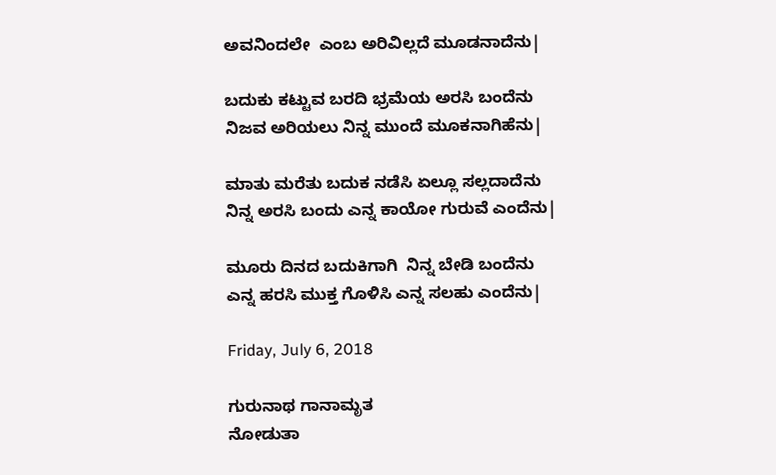ಅವನಿಂದಲೇ  ಎಂಬ ಅರಿವಿಲ್ಲದೆ ಮೂಡನಾದೆನು|

ಬದುಕು ಕಟ್ಟುವ ಬರದಿ ಭ್ರಮೆಯ ಅರಸಿ ಬಂದೆನು
ನಿಜವ ಅರಿಯಲು ನಿನ್ನ ಮುಂದೆ ಮೂಕನಾಗಿಹೆನು|

ಮಾತು ಮರೆತು ಬದುಕ ನಡೆಸಿ ಏಲ್ಲೂ ಸಲ್ಲದಾದೆನು
ನಿನ್ನ ಅರಸಿ ಬಂದು ಎನ್ನ ಕಾಯೋ ಗುರುವೆ ಎಂದೆನು|

ಮೂರು ದಿನದ ಬದುಕಿಗಾಗಿ  ನಿನ್ನ ಬೇಡಿ ಬಂದೆನು
ಎನ್ನ ಹರಸಿ ಮುಕ್ತ ಗೊಳಿಸಿ ಎನ್ನ ಸಲಹು ಎಂದೆನು|

Friday, July 6, 2018

ಗುರುನಾಥ ಗಾನಾಮೃತ
ನೋಡುತಾ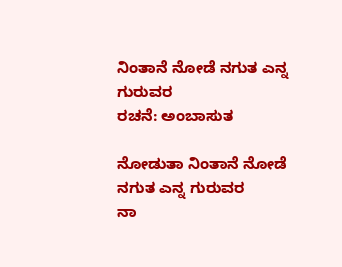ನಿಂತಾನೆ ನೋಡೆ ನಗುತ ಎನ್ನ ಗುರುವರ
ರಚನೆ: ಅಂಬಾಸುತ

ನೋಡುತಾ ನಿಂತಾನೆ ನೋಡೆ ನಗುತ ಎನ್ನ ಗುರುವರ
ನಾ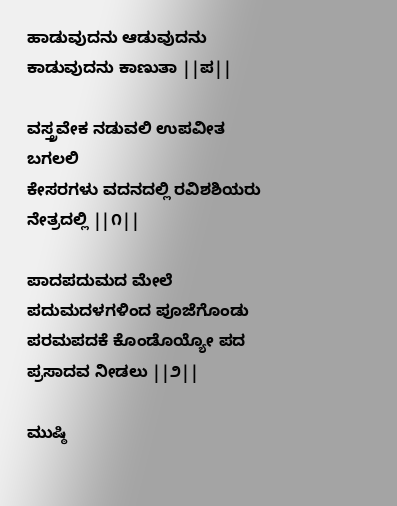ಹಾಡುವುದನು ಆಡುವುದನು ಕಾಡುವುದನು ಕಾಣುತಾ ||ಪ||

ವಸ್ತ್ರವೇಕ ನಡುವಲಿ ಉಪವೀತ ಬಗಲಲಿ
ಕೇಸರಗಳು ವದನದಲ್ಲಿ ರವಿಶಶಿಯರು ನೇತ್ರದಲ್ಲಿ ||೧||

ಪಾದಪದುಮದ ಮೇಲೆ ಪದುಮದಳಗಳಿಂದ ಪೂಜೆಗೊಂಡು
ಪರಮಪದಕೆ ಕೊಂಡೊಯ್ಯೋ ಪದ ಪ್ರಸಾದವ ನೀಡಲು ||೨||

ಮುಷ್ಠಿ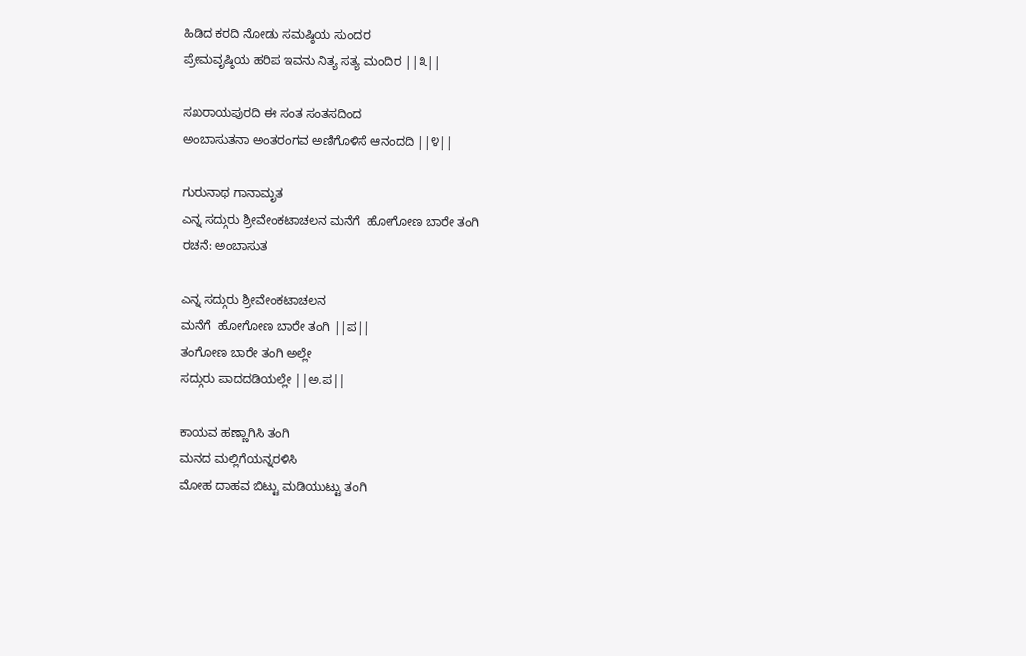ಹಿಡಿದ ಕರದಿ ನೋಡು ಸಮಷ್ಠಿಯ ಸುಂದರ
ಪ್ರೇಮವೃಷ್ಠಿಯ ಹರಿಪ ಇವನು ನಿತ್ಯ ಸತ್ಯ ಮಂದಿರ ||೩||

ಸಖರಾಯಪುರದಿ ಈ ಸಂತ ಸಂತಸದಿಂದ
ಅಂಬಾಸುತನಾ ಅಂತರಂಗವ ಅಣಿಗೊಳಿಸೆ ಆನಂದದಿ ||೪||

ಗುರುನಾಥ ಗಾನಾಮೃತ
ಎನ್ನ ಸದ್ಗುರು ಶ್ರೀವೇಂಕಟಾಚಲನ ಮನೆಗೆ  ಹೋಗೋಣ ಬಾರೇ ತಂಗಿ
ರಚನೆ: ಅಂಬಾಸುತ

ಎನ್ನ ಸದ್ಗುರು ಶ್ರೀವೇಂಕಟಾಚಲನ
ಮನೆಗೆ  ಹೋಗೋಣ ಬಾರೇ ತಂಗಿ ||ಪ||
ತಂಗೋಣ ಬಾರೇ ತಂಗಿ ಅಲ್ಲೇ
ಸದ್ಗುರು ಪಾದದಡಿಯಲ್ಲೇ ||ಅ.ಪ||

ಕಾಯವ ಹಣ್ಣಾಗಿಸಿ ತಂಗಿ
ಮನದ ಮಲ್ಲಿಗೆಯನ್ನರಳಿಸಿ
ಮೋಹ ದಾಹವ ಬಿಟ್ಟು ಮಡಿಯುಟ್ಟು ತಂಗಿ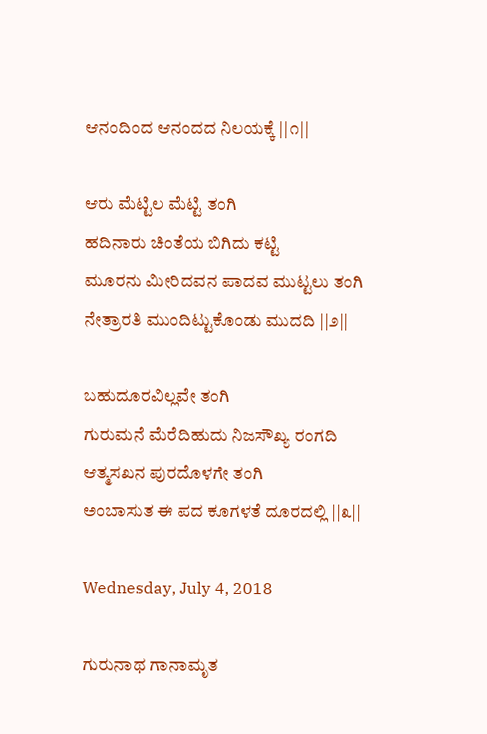ಆನಂದಿಂದ ಆನಂದದ ನಿಲಯಕ್ಕೆ ||೧||

ಆರು ಮೆಟ್ಟಿಲ ಮೆಟ್ಟಿ ತಂಗಿ
ಹದಿನಾರು ಚಿಂತೆಯ ಬಿಗಿದು ಕಟ್ಟಿ
ಮೂರನು ಮೀರಿದವನ ಪಾದವ ಮುಟ್ಟಲು ತಂಗಿ
ನೇತ್ರಾರತಿ ಮುಂದಿಟ್ಟುಕೊಂಡು ಮುದದಿ ||೨||

ಬಹುದೂರವಿಲ್ಲವೇ ತಂಗಿ
ಗುರುಮನೆ ಮೆರೆದಿಹುದು ನಿಜಸೌಖ್ಯ ರಂಗದಿ
ಆತ್ಮಸಖನ ಪುರದೊಳಗೇ ತಂಗಿ
ಅಂಬಾಸುತ ಈ ಪದ ಕೂಗಳತೆ ದೂರದಲ್ಲಿ ||೩||

Wednesday, July 4, 2018

ಗುರುನಾಥ ಗಾನಾಮೃತ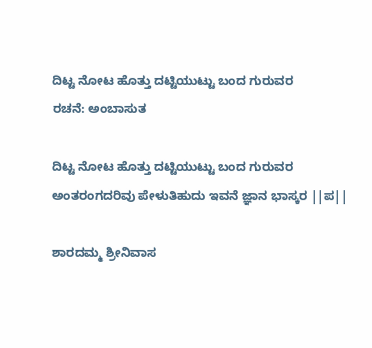ದಿಟ್ಟ ನೋಟ ಹೊತ್ತು ದಟ್ಟಿಯುಟ್ಟು ಬಂದ ಗುರುವರ
ರಚನೆ: ಅಂಬಾಸುತ

ದಿಟ್ಟ ನೋಟ ಹೊತ್ತು ದಟ್ಟಿಯುಟ್ಟು ಬಂದ ಗುರುವರ
ಅಂತರಂಗದರಿವು ಪೇಳುತಿಹುದು ಇವನೆ ಜ್ಞಾನ ಭಾಸ್ಕರ ||ಪ||

ಶಾರದಮ್ಮ ಶ್ರೀನಿವಾಸ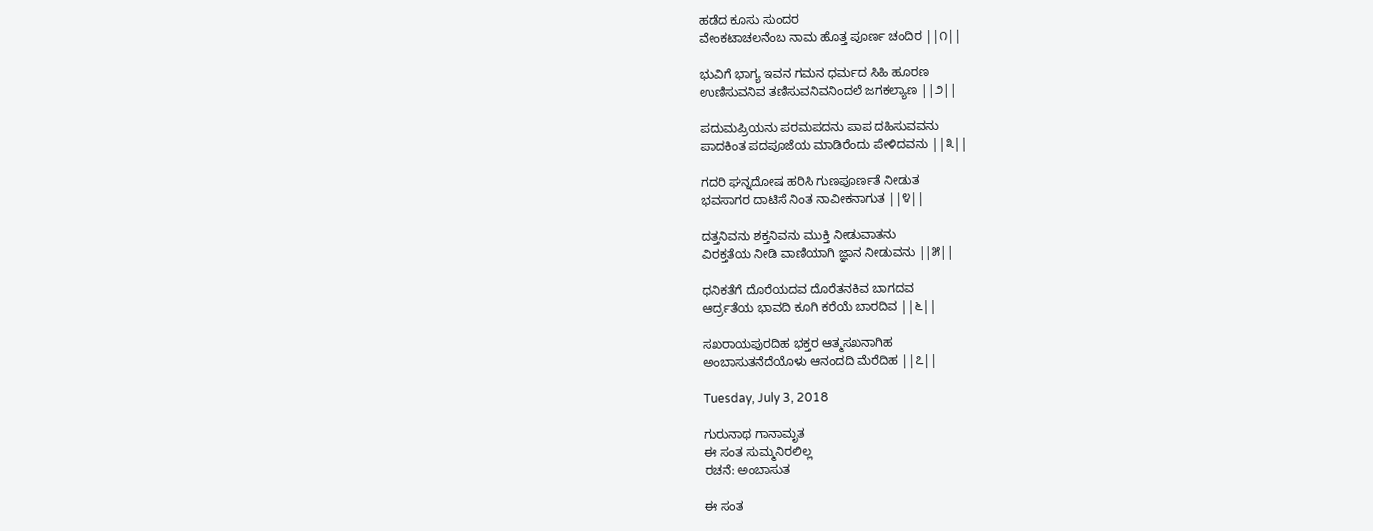ಹಡೆದ ಕೂಸು ಸುಂದರ
ವೇಂಕಟಾಚಲನೆಂಬ ನಾಮ ಹೊತ್ತ ಪೂರ್ಣ ಚಂದಿರ ||೧||

ಭುವಿಗೆ ಭಾಗ್ಯ ಇವನ ಗಮನ ಧರ್ಮದ ಸಿಹಿ ಹೂರಣ
ಉಣಿಸುವನಿವ ತಣಿಸುವನಿವನಿಂದಲೆ ಜಗಕಲ್ಯಾಣ ||೨||

ಪದುಮಪ್ರಿಯನು ಪರಮಪದನು ಪಾಪ ದಹಿಸುವವನು
ಪಾದಕಿಂತ ಪದಪೂಜೆಯ ಮಾಡಿರೆಂದು ಪೇಳಿದವನು ||೩||

ಗದರಿ ಘನ್ನದೋಷ ಹರಿಸಿ ಗುಣಪೂರ್ಣತೆ ನೀಡುತ
ಭವಸಾಗರ ದಾಟಿಸೆ ನಿಂತ ನಾವೀಕನಾಗುತ ||೪||

ದತ್ತನಿವನು ಶಕ್ತನಿವನು ಮುಕ್ತಿ ನೀಡುವಾತನು
ವಿರಕ್ತತೆಯ ನೀಡಿ ವಾಣಿಯಾಗಿ ಜ್ಞಾನ ನೀಡುವನು ||೫||

ಧನಿಕತೆಗೆ ದೊರೆಯದವ ದೊರೆತನಕಿವ ಬಾಗದವ
ಆರ್ದ್ರತೆಯ ಭಾವದಿ ಕೂಗಿ ಕರೆಯೆ ಬಾರದಿವ ||೬||

ಸಖರಾಯಪುರದಿಹ ಭಕ್ತರ ಆತ್ಮಸಖನಾಗಿಹ
ಅಂಬಾಸುತನೆದೆಯೊಳು ಆನಂದದಿ ಮೆರೆದಿಹ ||೭||

Tuesday, July 3, 2018

ಗುರುನಾಥ ಗಾನಾಮೃತ
ಈ ಸಂತ ಸುಮ್ಮನಿರಲಿಲ್ಲ
ರಚನೆ: ಅಂಬಾಸುತ

ಈ ಸಂತ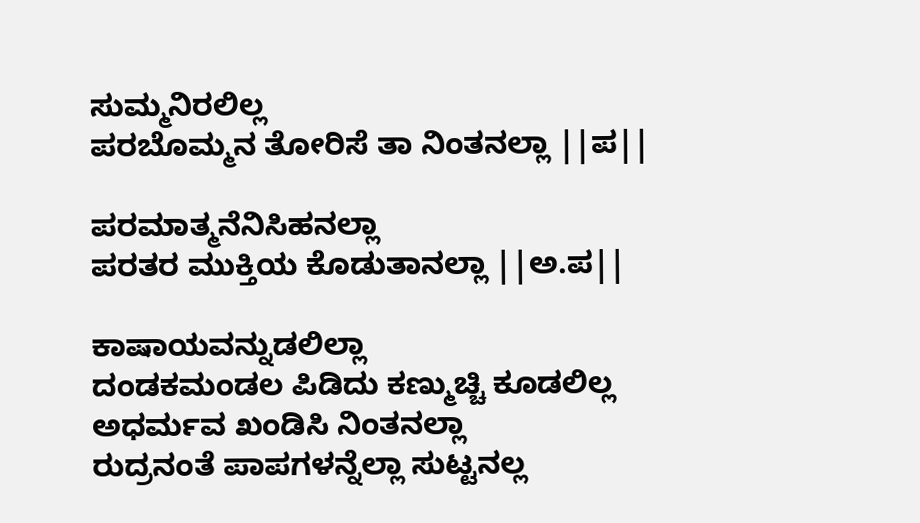ಸುಮ್ಮನಿರಲಿಲ್ಲ
ಪರಬೊಮ್ಮನ ತೋರಿಸೆ ತಾ ನಿಂತನಲ್ಲಾ ||ಪ||

ಪರಮಾತ್ಮನೆನಿಸಿಹನಲ್ಲಾ
ಪರತರ ಮುಕ್ತಿಯ ಕೊಡುತಾನಲ್ಲಾ ||ಅ.ಪ||

ಕಾಷಾಯವನ್ನುಡಲಿಲ್ಲಾ
ದಂಡಕಮಂಡಲ ಪಿಡಿದು ಕಣ್ಮುಚ್ಚಿ ಕೂಡಲಿಲ್ಲ
ಅಧರ್ಮವ ಖಂಡಿಸಿ ನಿಂತನಲ್ಲಾ
ರುದ್ರನಂತೆ ಪಾಪಗಳನ್ನೆಲ್ಲಾ ಸುಟ್ಟನಲ್ಲ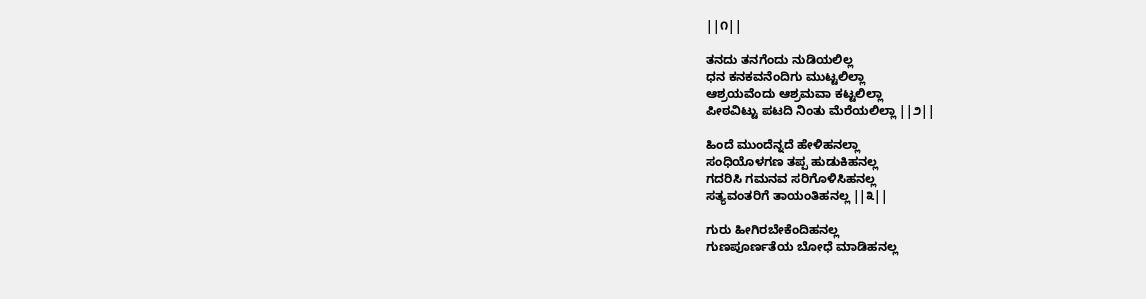||೧||

ತನದು ತನಗೆಂದು ನುಡಿಯಲಿಲ್ಲ
ಧನ ಕನಕವನೆಂದಿಗು ಮುಟ್ಟಲಿಲ್ಲಾ
ಆಶ್ರಯವೆಂದು ಆಶ್ರಮವಾ ಕಟ್ಟಲಿಲ್ಲಾ
ಪೀಠವಿಟ್ಟು ಪಟದಿ ನಿಂತು ಮೆರೆಯಲಿಲ್ಲಾ ||೨||

ಹಿಂದೆ ಮುಂದೆನ್ನದೆ ಹೇಳಿಹನಲ್ಲಾ
ಸಂಧಿಯೊಳಗಣ ತಪ್ಪ ಹುಡುಕಿಹನಲ್ಲ
ಗದರಿಸಿ ಗಮನವ ಸರಿಗೊಳಿಸಿಹನಲ್ಲ
ಸತ್ಯವಂತರಿಗೆ ತಾಯಂತಿಹನಲ್ಲ ||೩||

ಗುರು ಹೀಗಿರಬೇಕೆಂದಿಹನಲ್ಲ
ಗುಣಪೂರ್ಣತೆಯ ಬೋಧೆ ಮಾಡಿಹನಲ್ಲ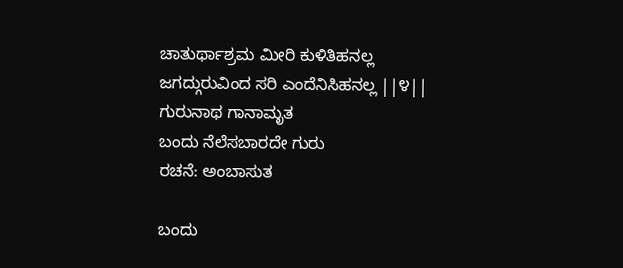ಚಾತುರ್ಥಾಶ್ರಮ ಮೀರಿ ಕುಳಿತಿಹನಲ್ಲ
ಜಗದ್ಗುರುವಿಂದ ಸರಿ ಎಂದೆನಿಸಿಹನಲ್ಲ ||೪||
ಗುರುನಾಥ ಗಾನಾಮೃತ
ಬಂದು ನೆಲೆಸಬಾರದೇ ಗುರು
ರಚನೆ: ಅಂಬಾಸುತ

ಬಂದು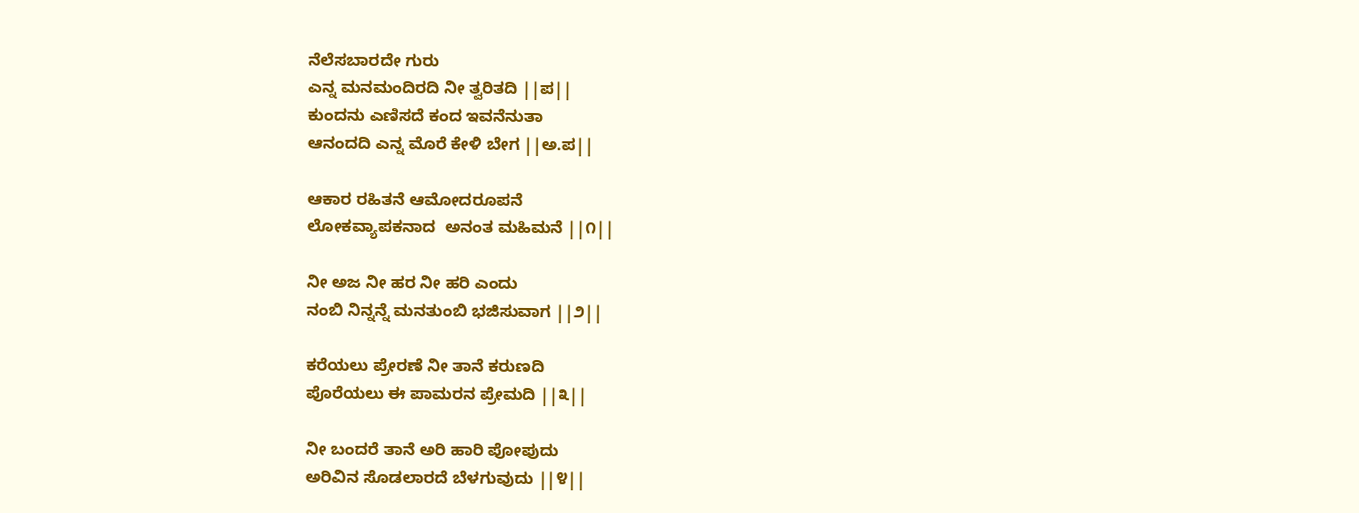ನೆಲೆಸಬಾರದೇ ಗುರು
ಎನ್ನ ಮನಮಂದಿರದಿ ನೀ ತ್ವರಿತದಿ ||ಪ||
ಕುಂದನು ಎಣಿಸದೆ ಕಂದ ಇವನೆನುತಾ
ಆನಂದದಿ ಎನ್ನ ಮೊರೆ ಕೇಳಿ ಬೇಗ ||ಅ.ಪ||

ಆಕಾರ ರಹಿತನೆ ಆಮೋದರೂಪನೆ
ಲೋಕವ್ಯಾಪಕನಾದ  ಅನಂತ ಮಹಿಮನೆ ||೧||

ನೀ ಅಜ ನೀ ಹರ ನೀ ಹರಿ ಎಂದು
ನಂಬಿ ನಿನ್ನನ್ನೆ ಮನತುಂಬಿ ಭಜಿಸುವಾಗ ||೨||

ಕರೆಯಲು ಪ್ರೇರಣೆ ನೀ ತಾನೆ ಕರುಣದಿ
ಪೊರೆಯಲು ಈ ಪಾಮರನ ಪ್ರೇಮದಿ ||೩||

ನೀ ಬಂದರೆ ತಾನೆ ಅರಿ ಹಾರಿ ಪೋಪುದು
ಅರಿವಿನ ಸೊಡಲಾರದೆ ಬೆಳಗುವುದು ||೪||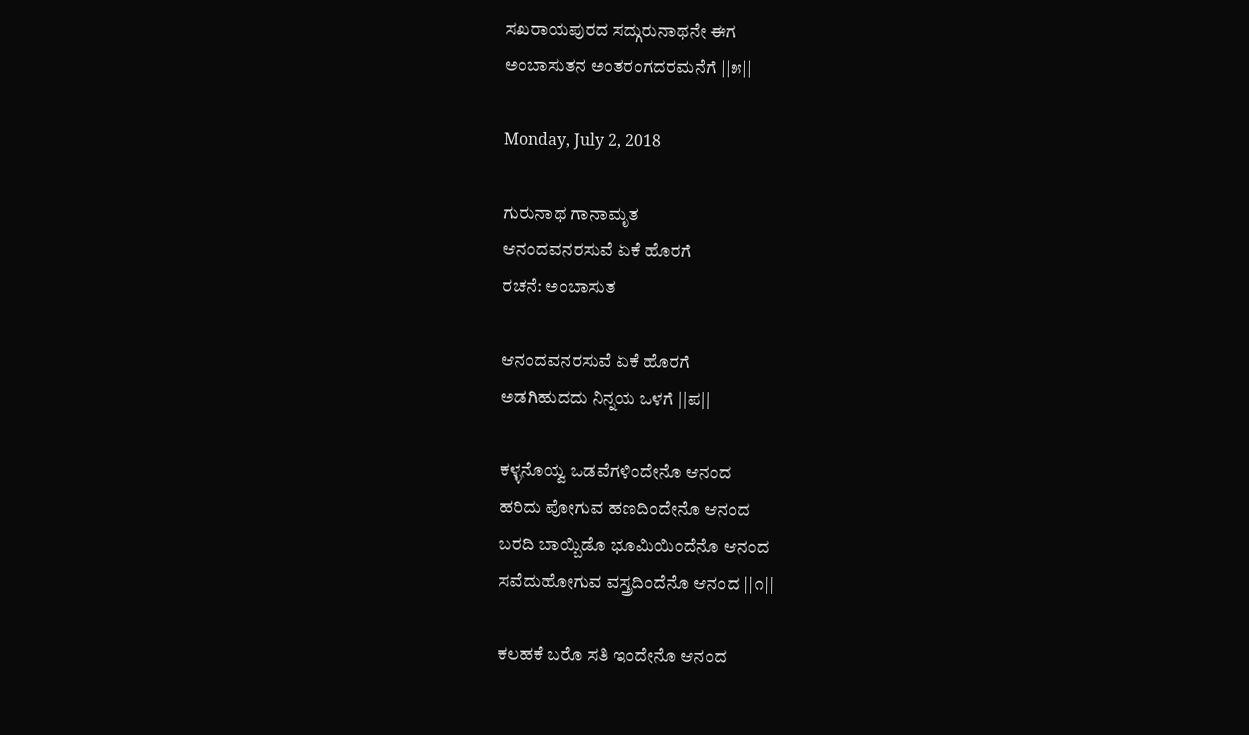ಸಖರಾಯಪುರದ ಸದ್ಗುರುನಾಥನೇ ಈಗ
ಅಂಬಾಸುತನ ಅಂತರಂಗದರಮನೆಗೆ ||೫||

Monday, July 2, 2018

ಗುರುನಾಥ ಗಾನಾಮೃತ
ಆನಂದವನರಸುವೆ ಏಕೆ ಹೊರಗೆ
ರಚನೆ: ಅಂಬಾಸುತ

ಆನಂದವನರಸುವೆ ಏಕೆ ಹೊರಗೆ
ಅಡಗಿಹುದದು ನಿನ್ನಯ ಒಳಗೆ ||ಪ||

ಕಳ್ಳನೊಯ್ವ ಒಡವೆಗಳಿಂದೇನೊ ಆನಂದ
ಹರಿದು ಪೋಗುವ ಹಣದಿಂದೇನೊ ಆನಂದ
ಬರದಿ ಬಾಯ್ಬಿಡೊ ಭೂಮಿಯಿಂದೆನೊ ಆನಂದ
ಸವೆದುಹೋಗುವ ವಸ್ತ್ರದಿಂದೆನೊ ಆನಂದ ||೧||

ಕಲಹಕೆ ಬರೊ ಸತಿ ಇಂದೇನೊ ಆನಂದ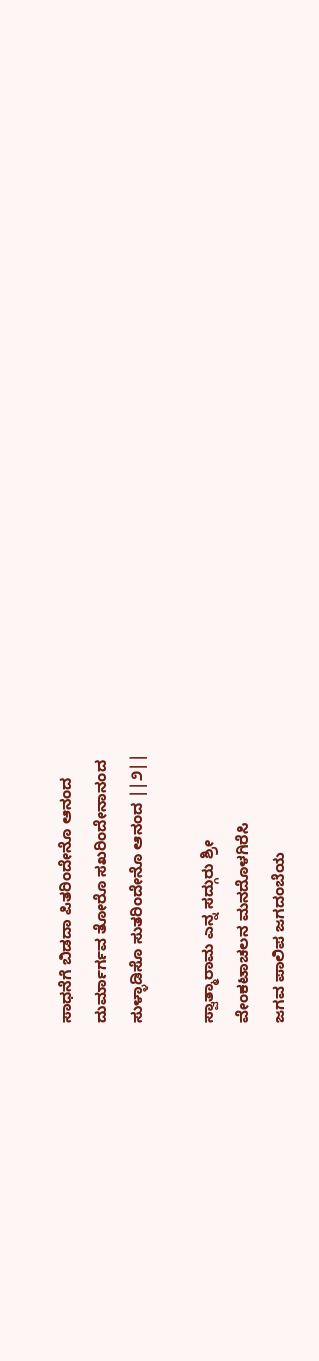ಸಾಧನೆಗೆ ಬಿಡದಾ ಪಿತರಿಂದೇನೊ ಆನಂದ
ದುರ್ಮಾರ್ಗವ ತೋರೊ ಸಖರಿಂದೇನಾನಂದ
ಸುಳ್ಳಾಡಿಸೊ ಸುತರಿಂದೇನೊ ಆನಂದ ||೨||

ಸ್ವಾತ್ಮಾರಾಮ ಎನ್ನ ಸದ್ಗುರು ಶ್ರೀ
ವೇಂಕಟಾಚಲನ ಮನದೊಳಗಿರೆಸಿ
ಜಗವ ಪಾಲಿಪ ಜಗದಂಬೆಯ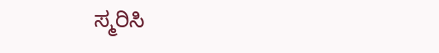ಸ್ಮರಿಸಿ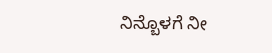ನಿನ್ಬೊಳಗೆ ನೀ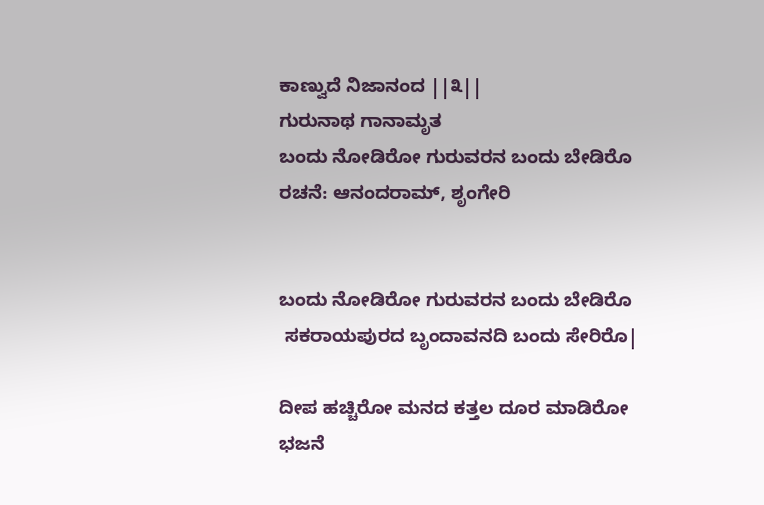ಕಾಣ್ವುದೆ ನಿಜಾನಂದ ||೩||
ಗುರುನಾಥ ಗಾನಾಮೃತ
ಬಂದು ನೋಡಿರೋ ಗುರುವರನ ಬಂದು ಬೇಡಿರೊ
ರಚನೆ: ಆನಂದರಾಮ್, ಶೃಂಗೇರಿ


ಬಂದು ನೋಡಿರೋ ಗುರುವರನ ಬಂದು ಬೇಡಿರೊ
 ಸಕರಾಯಪುರದ ಬೃಂದಾವನದಿ ಬಂದು ಸೇರಿರೊ|

ದೀಪ ಹಚ್ಚಿರೋ ಮನದ ಕತ್ತಲ ದೂರ ಮಾಡಿರೋ
ಭಜನೆ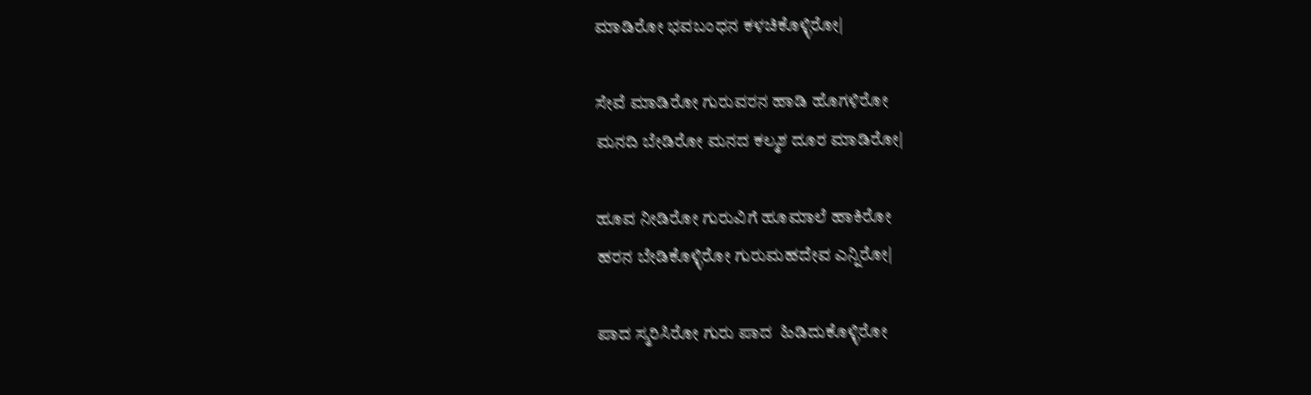ಮಾಡಿರೋ ಭವಬಂಧನ ಕಳಚಿಕೊಳ್ಳಿರೋ|

ಸೇವೆ ಮಾಡಿರೋ ಗುರುವರನ ಹಾಡಿ ಹೊಗಳಿರೋ
ಮನದಿ ಬೇಡಿರೋ ಮನದ ಕಲ್ಮಶ ದೂರ ಮಾಡಿರೋ|

ಹೂವ ನೀಡಿರೋ ಗುರುವಿಗೆ ಹೂಮಾಲೆ ಹಾಕಿರೋ
ಹರನ ಬೇಡಿಕೊಳ್ಳಿರೋ ಗುರುಮಹದೇವ ಎನ್ನಿರೋ|

ಪಾದ ಸ್ಮರಿಸಿರೋ ಗುರು ಪಾದ  ಹಿಡಿದುಕೊಳ್ಳಿರೋ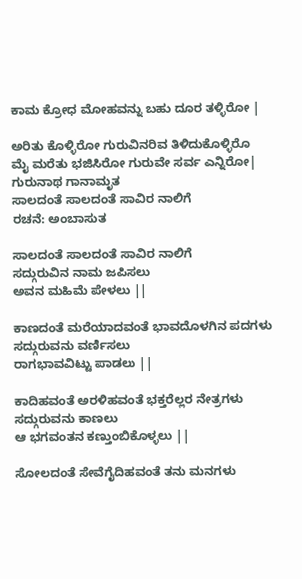ಕಾಮ ಕ್ರೋಧ ಮೋಹವನ್ನು ಬಹು ದೂರ ತಳ್ಳಿರೋ |

ಅರಿತು ಕೊಳ್ಳಿರೋ ಗುರುವಿನರಿವ ತಿಳಿದುಕೊಳ್ಳಿರೊ
ಮೈ ಮರೆತು ಭಜಿಸಿರೋ ಗುರುವೇ ಸರ್ವ ಎನ್ನಿರೋ|
ಗುರುನಾಥ ಗಾನಾಮೃತ
ಸಾಲದಂತೆ ಸಾಲದಂತೆ ಸಾವಿರ ನಾಲಿಗೆ
ರಚನೆ: ಅಂಬಾಸುತ

ಸಾಲದಂತೆ ಸಾಲದಂತೆ ಸಾವಿರ ನಾಲಿಗೆ
ಸದ್ಗುರುವಿನ ನಾಮ ಜಪಿಸಲು
ಅವನ ಮಹಿಮೆ ಪೇಳಲು ||

ಕಾಣದಂತೆ ಮರೆಯಾದವಂತೆ ಭಾವದೊಳಗಿನ ಪದಗಳು
ಸದ್ಗುರುವನು ವರ್ಣಿಸಲು
ರಾಗಭಾವವಿಟ್ಟು ಪಾಡಲು ||

ಕಾದಿಹವಂತೆ ಅರಳಿಹವಂತೆ ಭಕ್ತರೆಲ್ಲರ ನೇತ್ರಗಳು
ಸದ್ಗುರುವನು ಕಾಣಲು
ಆ ಭಗವಂತನ ಕಣ್ತುಂಬಿಕೊಳ್ಳಲು ||

ಸೋಲದಂತೆ ಸೇವೆಗೈದಿಹವಂತೆ ತನು ಮನಗಳು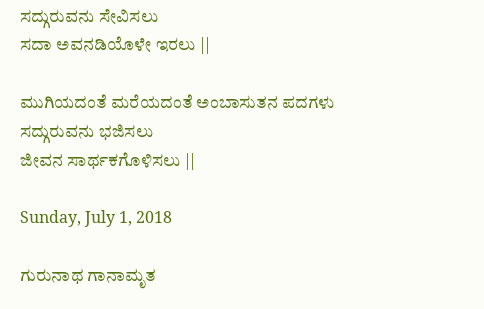ಸದ್ಗುರುವನು ಸೇವಿಸಲು
ಸದಾ ಅವನಡಿಯೊಳೇ ಇರಲು ||

ಮುಗಿಯದಂತೆ ಮರೆಯದಂತೆ ಅಂಬಾಸುತನ ಪದಗಳು
ಸದ್ಗುರುವನು ಭಜಿಸಲು
ಜೀವನ ಸಾರ್ಥಕಗೊಳಿಸಲು ||

Sunday, July 1, 2018

ಗುರುನಾಥ ಗಾನಾಮೃತ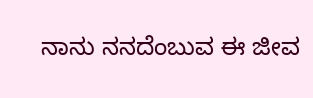ನಾನು ನನದೆಂಬುವ ಈ ಜೀವ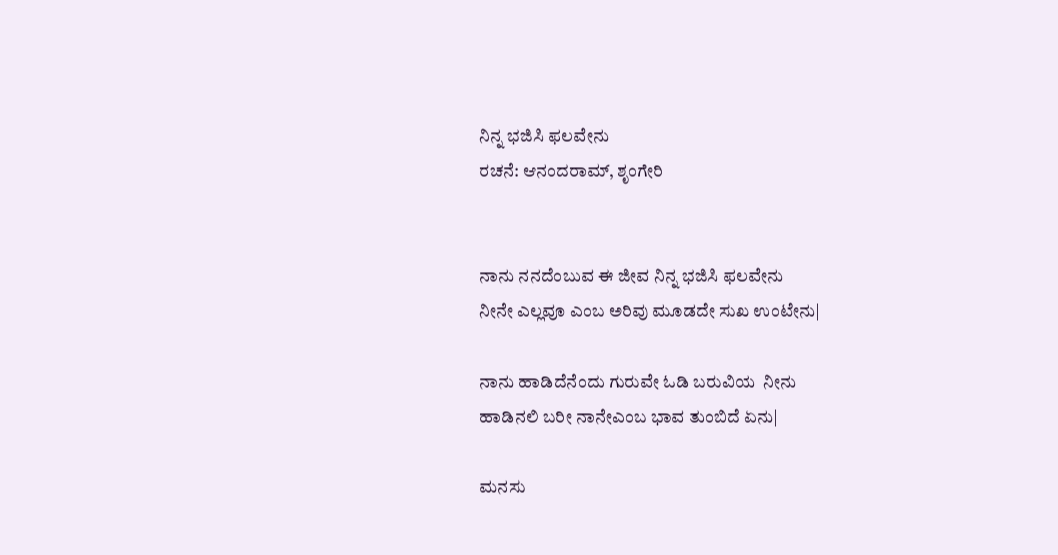ನಿನ್ನ ಭಜಿಸಿ ಫಲವೇನು
ರಚನೆ: ಆನಂದರಾಮ್, ಶೃಂಗೇರಿ


ನಾನು ನನದೆಂಬುವ ಈ ಜೀವ ನಿನ್ನ ಭಜಿಸಿ ಫಲವೇನು
ನೀನೇ ಎಲ್ಲವೂ ಎಂಬ ಅರಿವು ಮೂಡದೇ ಸುಖ ಉಂಟೇನು|

ನಾನು ಹಾಡಿದೆನೆಂದು ಗುರುವೇ ಓಡಿ ಬರುವಿಯ  ನೀನು
ಹಾಡಿನಲಿ ಬರೀ ನಾನೇಎಂಬ ಭಾವ ತುಂಬಿದೆ ಏನು|

ಮನಸು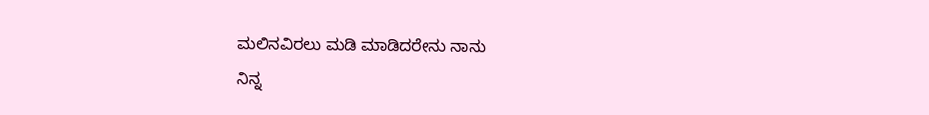ಮಲಿನವಿರಲು ಮಡಿ ಮಾಡಿದರೇನು ನಾನು
ನಿನ್ನ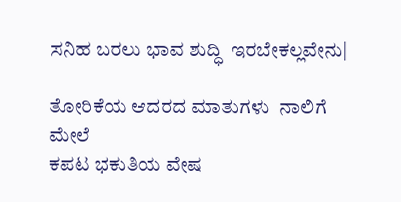ಸನಿಹ ಬರಲು ಭಾವ ಶುದ್ಧಿ  ಇರಬೇಕಲ್ಲವೇನು|

ತೋರಿಕೆಯ ಆದರದ ಮಾತುಗಳು  ನಾಲಿಗೆ ಮೇಲೆ
ಕಪಟ ಭಕುತಿಯ ವೇಷ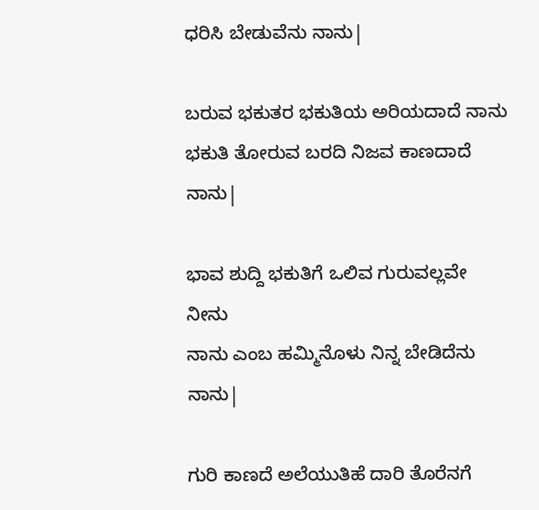ಧರಿಸಿ ಬೇಡುವೆನು ನಾನು|

ಬರುವ ಭಕುತರ ಭಕುತಿಯ ಅರಿಯದಾದೆ ನಾನು
ಭಕುತಿ ತೋರುವ ಬರದಿ ನಿಜವ ಕಾಣದಾದೆ ನಾನು|

ಭಾವ ಶುದ್ದಿ ಭಕುತಿಗೆ ಒಲಿವ ಗುರುವಲ್ಲವೇ ನೀನು
ನಾನು ಎಂಬ ಹಮ್ಮಿನೊಳು ನಿನ್ನ ಬೇಡಿದೆನು ನಾನು|

ಗುರಿ ಕಾಣದೆ ಅಲೆಯುತಿಹೆ ದಾರಿ ತೊರೆನಗೆ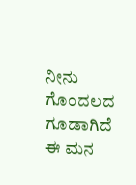ನೀನು
ಗೊಂದಲದ ಗೂಡಾಗಿದೆ ಈ ಮನ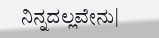ನಿನ್ನದಲ್ಲವೇನು|